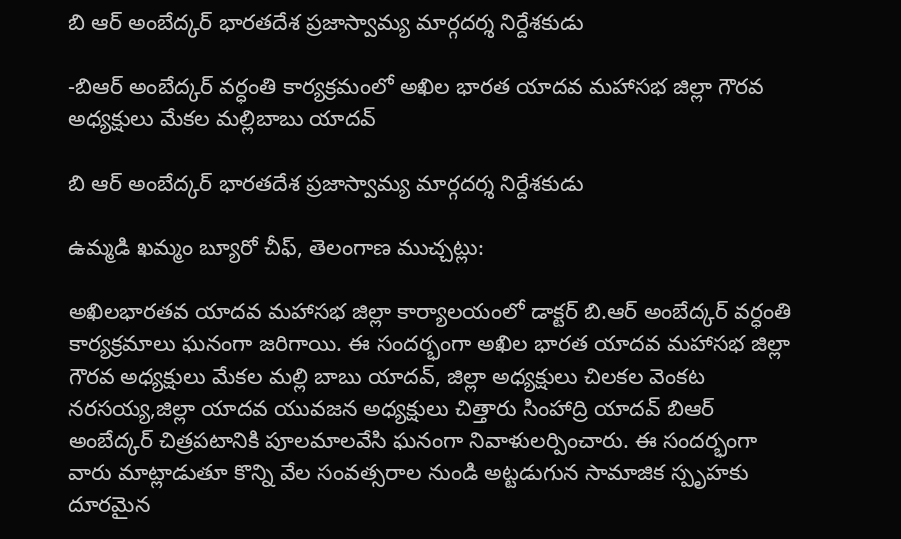బి ఆర్ అంబేద్కర్ భారతదేశ ప్రజాస్వామ్య మార్గదర్శ నిర్దేశకుడు

-బిఆర్ అంబేద్కర్ వర్ధంతి కార్యక్రమంలో అఖిల భారత యాదవ మహాసభ జిల్లా గౌరవ అధ్యక్షులు మేకల మల్లిబాబు యాదవ్

బి ఆర్ అంబేద్కర్ భారతదేశ ప్రజాస్వామ్య మార్గదర్శ నిర్దేశకుడు

ఉమ్మడి ఖమ్మం బ్యూరో చీఫ్, తెలంగాణ ముచ్చట్లు:

అఖిలభారతవ యాదవ మహాసభ జిల్లా కార్యాలయంలో డాక్టర్ బి.ఆర్ అంబేద్కర్ వర్ధంతి కార్యక్రమాలు ఘనంగా జరిగాయి. ఈ సందర్భంగా అఖిల భారత యాదవ మహాసభ జిల్లా గౌరవ అధ్యక్షులు మేకల మల్లి బాబు యాదవ్, జిల్లా అధ్యక్షులు చిలకల వెంకట నరసయ్య,జిల్లా యాదవ యువజన అధ్యక్షులు చిత్తారు సింహాద్రి యాదవ్ బిఆర్ అంబేద్కర్ చిత్రపటానికి పూలమాలవేసి ఘనంగా నివాళులర్పించారు. ఈ సందర్భంగా వారు మాట్లాడుతూ కొన్ని వేల సంవత్సరాల నుండి అట్టడుగున సామాజిక స్పృహకు దూరమైన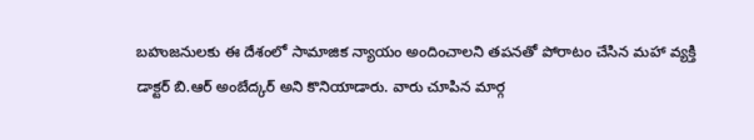బహుజనులకు ఈ దేశంలో సామాజిక న్యాయం అందించాలని తపనతో పోరాటం చేసిన మహా వ్యక్తి డాక్టర్ బి.ఆర్ అంబేద్కర్ అని కొనియాడారు. వారు చూపిన మార్గ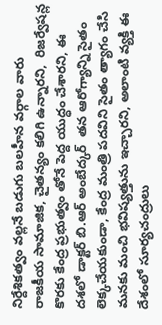నిర్దేశికత్వం వల్లనే బడుగు బలహీన వర్గాల వారు  రాజకీయ సామాజిక, చైతన్యం కలిగి ఉన్నారని,  రిజర్వేషన్ల కొరకు కేంద్ర ప్రభుత్వం తోనే పెద్ద యుద్ధం చేశారని, ఈ దశలో డాక్టర్ బి.ఆర్ అంబేద్కర్  తన ఆరోగ్యాన్ని సైతం లెక్కచేయకుండా, కేంద్ర మంత్రి పదవిని సైతం త్యాగం చేసి మనకు మంచి భవిష్యత్తును ఇచ్చారని, అలాంటి వ్యక్తి ఈ దేశంలో సూర్యచంద్రులు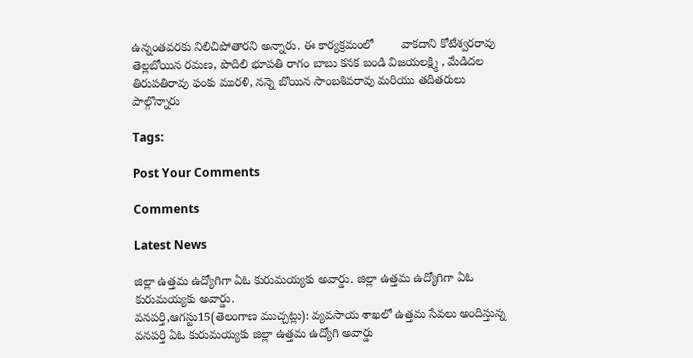ఉన్నంతవరకు నిలిచిపోతారని అన్నారు. ఈ కార్యక్రమంలో        వాకదాని కోటేశ్వరరావు తెల్లబోయిన రమణ, పొదిలి భూపతి రాగం బాబు కనక బండి విజయలక్ష్మి , మేడిదల తిరుపతిరావు ఫంకు మురళి, నన్నె బొయిన సాంబశివరావు మరియు తదితరులు పాల్గొన్నారు

Tags:

Post Your Comments

Comments

Latest News

జిల్లా ఉత్తమ ఉద్యోగిగా ఏఓ కురుమయ్యకు అవార్డు. జిల్లా ఉత్తమ ఉద్యోగిగా ఏఓ కురుమయ్యకు అవార్డు.
వనపర్తి,ఆగస్టు15(తెలంగాణ ముచ్చట్లు): వ్యవసాయ శాఖలో ఉత్తమ సేవలు అందిస్తున్న వనపర్తి ఏఓ కురుమయ్యకు జిల్లా ఉత్తమ ఉద్యోగి అవార్డు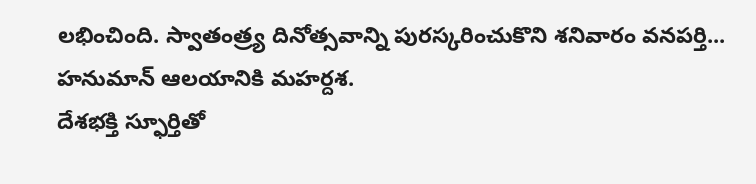లభించింది. స్వాతంత్ర్య దినోత్సవాన్ని పురస్కరించుకొని శనివారం వనపర్తి...
హనుమాన్ ఆలయానికి మహర్దశ.
దేశభక్తి స్ఫూర్తితో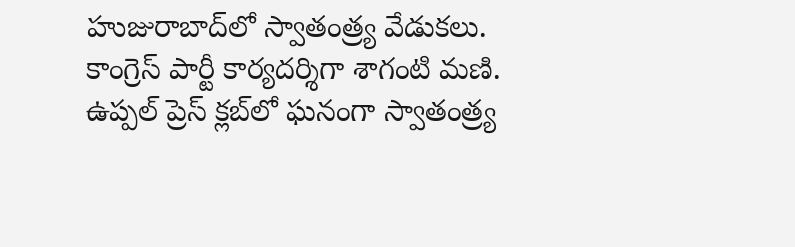హుజురాబాద్‌లో స్వాతంత్ర్య వేడుకలు.
కాంగ్రెస్ పార్టీ కార్యదర్శిగా శాగంటి మణి.
ఉప్పల్ ప్రెస్ క్లబ్‌లో ఘనంగా స్వాతంత్ర్య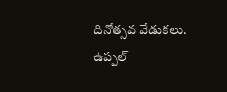దినోత్సవ వేడుకలు.
ఉప్పల్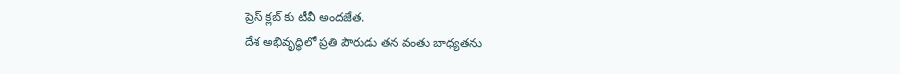ప్రెస్ క్లబ్‌ కు టీవీ అందజేత.
దేశ అభివృద్ధిలో ప్రతి పౌరుడు తన వంతు బాధ్యతను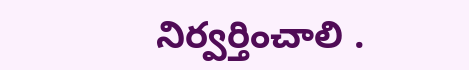నిర్వర్తించాలి .